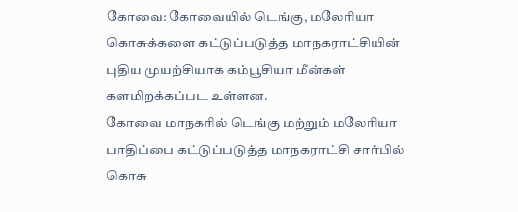கோவை: கோவையில் டெங்கு, மலேரியா கொசுக்களை கட்டுப்படுத்த மாநகராட்சியின் புதிய முயற்சியாக கம்பூசியா மீன்கள் களமிறக்கப்பட உள்ளன.
கோவை மாநகரில் டெங்கு மற்றும் மலேரியா பாதிப்பை கட்டுப்படுத்த மாநகராட்சி சார்பில் கொசு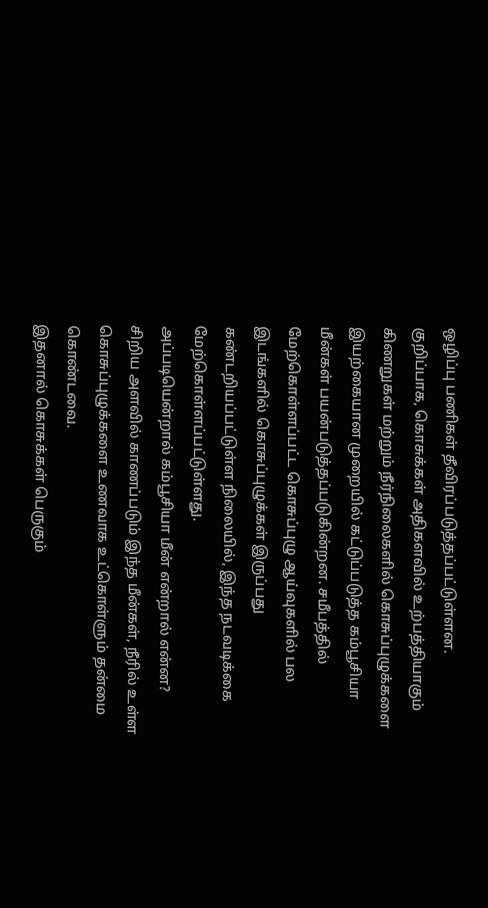ஒழிப்பு பணிகள் தீவிரப்படுத்தப்பட்டுள்ளன.
குறிப்பாக, கொசுக்கள் அதிகளவில் உற்பத்தியாகும் கிணறுகள் மற்றும் நீர்நிலைகளில் கொசுப்புழுக்களை இயற்கையான முறையில் கட்டுப்படுத்த கம்பூசியா மீன்கள் பயன்படுத்தப்படுகின்றன. சமீபத்தில் மேற்கொள்ளப்பட்ட கொசுப்புழு ஆய்வுகளில் பல இடங்களில் கொசுப்புழுக்கள் இருப்பது கண்டறியப்பட்டுள்ள நிலையில், இந்த நடவடிக்கை மேற்கொள்ளப்பட்டுள்ளது.
அப்படியென்றால் கம்பூசியா மீன் என்றால் என்ன?
சிறிய அளவில் காணப்படும் இந்த மீன்கள், நீரில் உள்ள கொசுப்புழுக்களை உணவாக உட்கொள்ளும் தன்மை கொண்டவை.
இதனால் கொசுக்கள் பெருகும்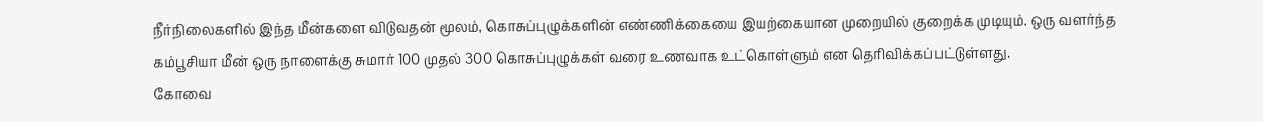நீர்நிலைகளில் இந்த மீன்களை விடுவதன் மூலம், கொசுப்புழுக்களின் எண்ணிக்கையை இயற்கையான முறையில் குறைக்க முடியும். ஒரு வளர்ந்த கம்பூசியா மீன் ஒரு நாளைக்கு சுமார் 100 முதல் 300 கொசுப்புழுக்கள் வரை உணவாக உட்கொள்ளும் என தெரிவிக்கப்பட்டுள்ளது.
கோவை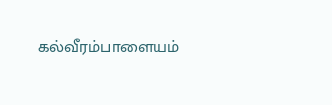கல்வீரம்பாளையம்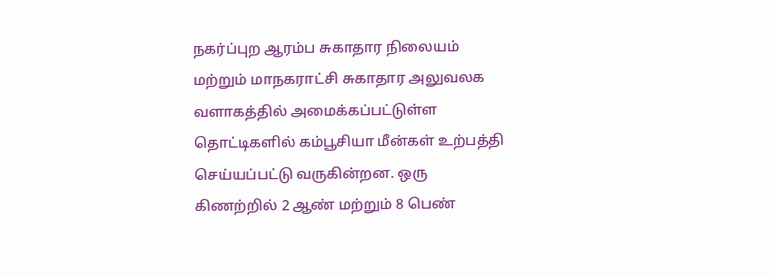நகர்ப்புற ஆரம்ப சுகாதார நிலையம் மற்றும் மாநகராட்சி சுகாதார அலுவலக வளாகத்தில் அமைக்கப்பட்டுள்ள தொட்டிகளில் கம்பூசியா மீன்கள் உற்பத்தி செய்யப்பட்டு வருகின்றன. ஒரு கிணற்றில் 2 ஆண் மற்றும் 8 பெண்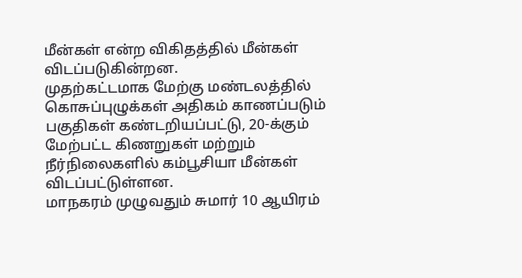மீன்கள் என்ற விகிதத்தில் மீன்கள் விடப்படுகின்றன.
முதற்கட்டமாக மேற்கு மண்டலத்தில் கொசுப்புழுக்கள் அதிகம் காணப்படும் பகுதிகள் கண்டறியப்பட்டு, 20-க்கும் மேற்பட்ட கிணறுகள் மற்றும் நீர்நிலைகளில் கம்பூசியா மீன்கள் விடப்பட்டுள்ளன.
மாநகரம் முழுவதும் சுமார் 10 ஆயிரம்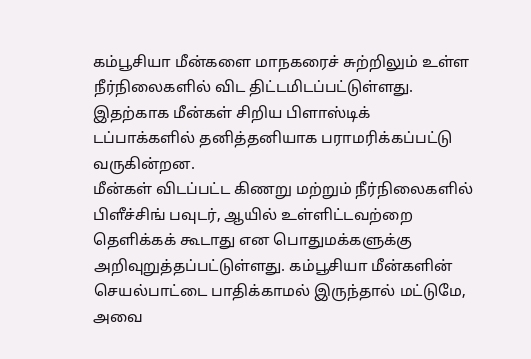கம்பூசியா மீன்களை மாநகரைச் சுற்றிலும் உள்ள நீர்நிலைகளில் விட திட்டமிடப்பட்டுள்ளது. இதற்காக மீன்கள் சிறிய பிளாஸ்டிக் டப்பாக்களில் தனித்தனியாக பராமரிக்கப்பட்டு வருகின்றன.
மீன்கள் விடப்பட்ட கிணறு மற்றும் நீர்நிலைகளில் பிளீச்சிங் பவுடர், ஆயில் உள்ளிட்டவற்றை தெளிக்கக் கூடாது என பொதுமக்களுக்கு அறிவுறுத்தப்பட்டுள்ளது. கம்பூசியா மீன்களின் செயல்பாட்டை பாதிக்காமல் இருந்தால் மட்டுமே, அவை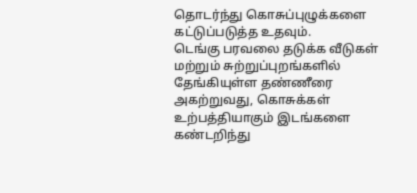தொடர்ந்து கொசுப்புழுக்களை கட்டுப்படுத்த உதவும்.
டெங்கு பரவலை தடுக்க வீடுகள் மற்றும் சுற்றுப்புறங்களில் தேங்கியுள்ள தண்ணீரை அகற்றுவது, கொசுக்கள் உற்பத்தியாகும் இடங்களை கண்டறிந்து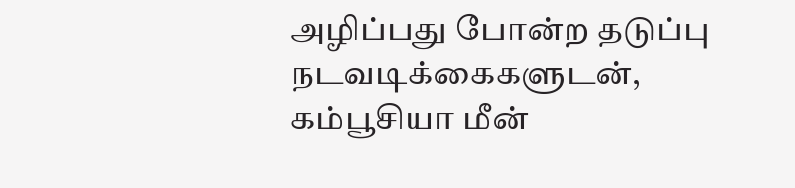அழிப்பது போன்ற தடுப்பு நடவடிக்கைகளுடன், கம்பூசியா மீன்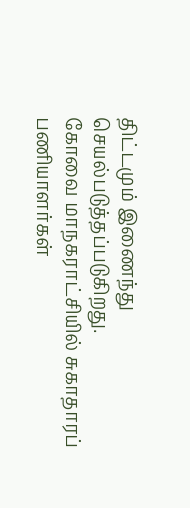திட்டமும் இணைந்து செயல்படுத்தப்படுகிறது.
கோவை மாநகராட்சியில் சுகாதாரப் பணியாளர்கள்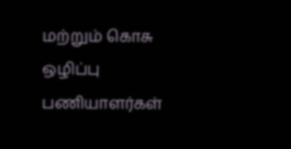மற்றும் கொசு ஒழிப்பு பணியாளர்கள்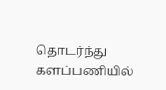தொடர்ந்து களப்பணியில்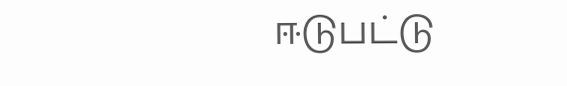ஈடுபட்டு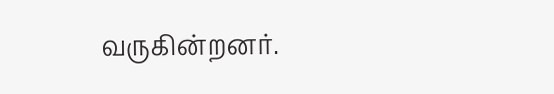வருகின்றனர்.